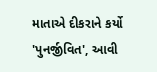માતાએ દીકરાને કર્યો 'પુનર્જીવિત', આવી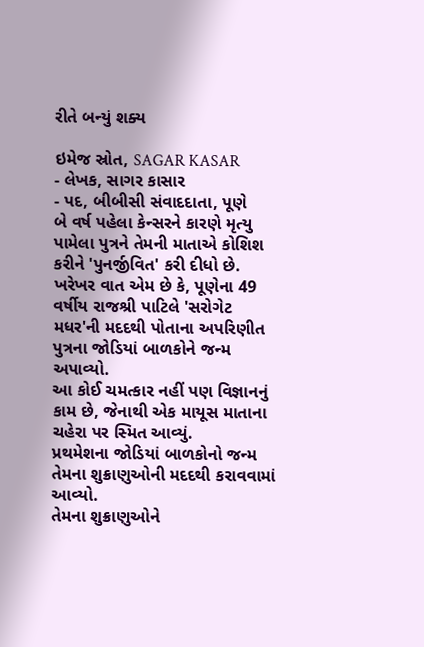રીતે બન્યું શક્ય

ઇમેજ સ્રોત, SAGAR KASAR
- લેખક, સાગર કાસાર
- પદ, બીબીસી સંવાદદાતા, પૂણે
બે વર્ષ પહેલા કેન્સરને કારણે મૃત્યુ પામેલા પુત્રને તેમની માતાએ કોશિશ કરીને 'પુનર્જીવિત' કરી દીધો છે.
ખરેખર વાત એમ છે કે, પૂણેના 49 વર્ષીય રાજશ્રી પાટિલે 'સરોગેટ મધર'ની મદદથી પોતાના અપરિણીત પુત્રના જોડિયાં બાળકોને જન્મ અપાવ્યો.
આ કોઈ ચમત્કાર નહીં પણ વિજ્ઞાનનું કામ છે, જેનાથી એક માયૂસ માતાના ચહેરા પર સ્મિત આવ્યું.
પ્રથમેશના જોડિયાં બાળકોનો જન્મ તેમના શુક્રાણુઓની મદદથી કરાવવામાં આવ્યો.
તેમના શુક્રાણુઓને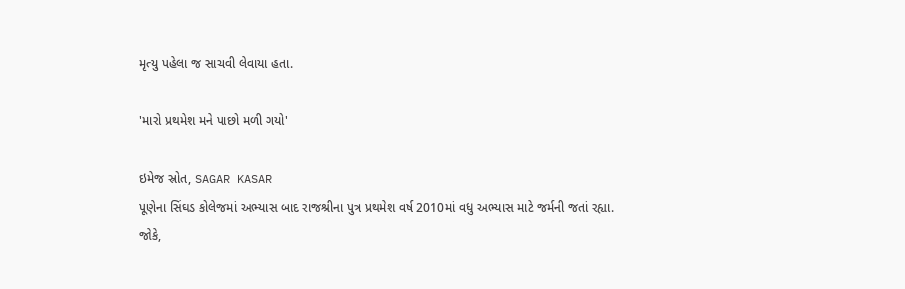મૃત્યુ પહેલા જ સાચવી લેવાયા હતા.

'મારો પ્રથમેશ મને પાછો મળી ગયો'

ઇમેજ સ્રોત, SAGAR KASAR
પૂણેના સિંઘડ કોલેજમાં અભ્યાસ બાદ રાજશ્રીના પુત્ર પ્રથમેશ વર્ષ 2010માં વધુ અભ્યાસ માટે જર્મની જતાં રહ્યા.
જોકે,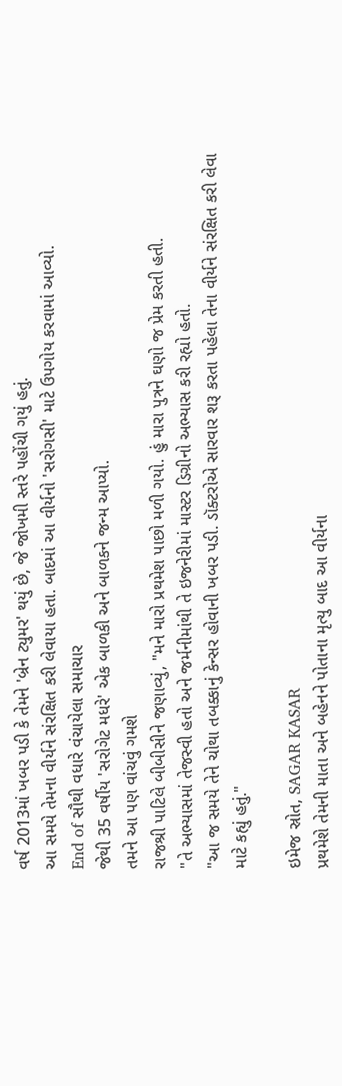વર્ષ 2013માં ખબર પડી કે તેમને 'બ્રેન ટ્યુમર' થયું છે, જે જોખમી સ્તરે પહોંચી ગયું હતું.
આ સમયે તેમના વીર્યને સંરક્ષિત કરી લેવાયા હતા. બાદમાં આ વીર્યનો 'સરોગસી' માટે ઉપગોય કરવામાં આવ્યો.
End of સૌથી વધારે વંચાયેલા સમાચાર
જેથી 35 વર્ષીય 'સરોગેટ મધરે' એક બાળકી અને બાળકને જન્મ આપ્યો.
તમને આ પણ વાંચવું ગમશે
રાજશ્રી પાટિલે બીબીસીને જણાવ્યું, "મને મારો પ્રથમેશ પાછો મળી ગયો. હું મારા પુત્રને ઘણો જ પ્રેમ કરતી હતી.
"તે અભ્યાસમાં તેજસ્વી હતો અને જર્મનીમાંથી તે ઇજનેરીમાં માસ્ટર ડિગ્રીનો અભ્યાસ કરી રહ્યો હતો.
"આ જ સમયે તેને ચોથા તબક્કાનું કેન્સર હોવાની ખબર પડી. ડૉક્ટરોએ સારવાર શરૂ કરતા પહેલા તેના વીર્યને સંરક્ષિત કરી લેવા માટે કહ્યું હતું."

ઇમેજ સ્રોત, SAGAR KASAR
પ્રથમેશે તેમની માતા અને બહેનને પોતાના મૃત્યુ બાદ આ વીર્યના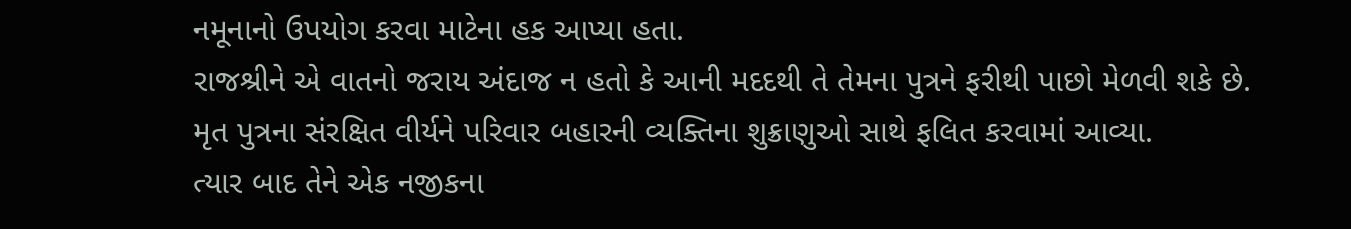નમૂનાનો ઉપયોગ કરવા માટેના હક આપ્યા હતા.
રાજશ્રીને એ વાતનો જરાય અંદાજ ન હતો કે આની મદદથી તે તેમના પુત્રને ફરીથી પાછો મેળવી શકે છે.
મૃત પુત્રના સંરક્ષિત વીર્યને પરિવાર બહારની વ્યક્તિના શુક્રાણુઓ સાથે ફલિત કરવામાં આવ્યા.
ત્યાર બાદ તેને એક નજીકના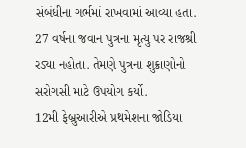સંબંધીના ગર્ભમાં રાખવામાં આવ્યા હતા.
27 વર્ષના જવાન પુત્રના મૃત્યુ પર રાજશ્રી રડ્યા નહોતા. તેમણે પુત્રના શુક્રાણોનો સરોગસી માટે ઉપયોગ કર્યો.
12મી ફેબ્રુઆરીએ પ્રથમેશના જોડિયા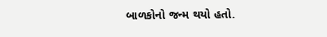બાળકોનો જન્મ થયો હતો.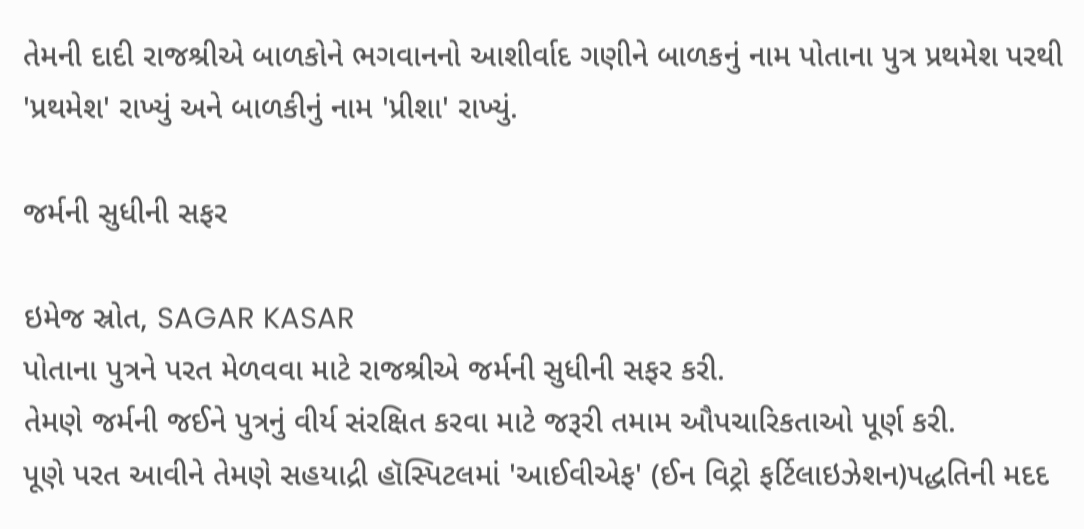તેમની દાદી રાજશ્રીએ બાળકોને ભગવાનનો આશીર્વાદ ગણીને બાળકનું નામ પોતાના પુત્ર પ્રથમેશ પરથી 'પ્રથમેશ' રાખ્યું અને બાળકીનું નામ 'પ્રીશા' રાખ્યું.

જર્મની સુધીની સફર

ઇમેજ સ્રોત, SAGAR KASAR
પોતાના પુત્રને પરત મેળવવા માટે રાજશ્રીએ જર્મની સુધીની સફર કરી.
તેમણે જર્મની જઈને પુત્રનું વીર્ય સંરક્ષિત કરવા માટે જરૂરી તમામ ઔપચારિકતાઓ પૂર્ણ કરી.
પૂણે પરત આવીને તેમણે સહયાદ્રી હૉસ્પિટલમાં 'આઈવીએફ' (ઈન વિટ્રો ફર્ટિલાઇઝેશન)પદ્ધતિની મદદ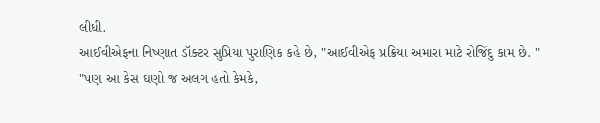લીધી.
આઈવીએફના નિષ્ણાત ડૉક્ટર સુપ્રિયા પુરાણિક કહે છે, "આઈવીએફ પ્રક્રિયા અમારા માટે રોજિંદુ કામ છે. "
"પણ આ કેસ ઘણો જ અલગ હતો કેમકે,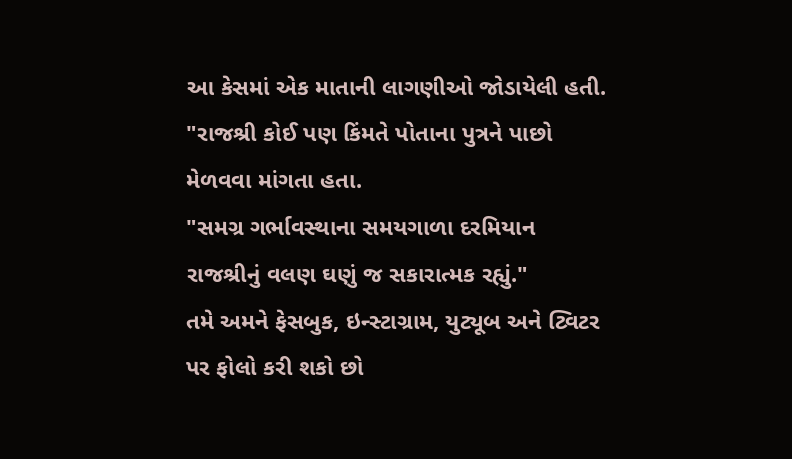આ કેસમાં એક માતાની લાગણીઓ જોડાયેલી હતી.
"રાજશ્રી કોઈ પણ કિંમતે પોતાના પુત્રને પાછો મેળવવા માંગતા હતા.
"સમગ્ર ગર્ભાવસ્થાના સમયગાળા દરમિયાન રાજશ્રીનું વલણ ઘણું જ સકારાત્મક રહ્યું."
તમે અમને ફેસબુક, ઇન્સ્ટાગ્રામ, યુટ્યૂબ અને ટ્વિટર પર ફોલો કરી શકો છો